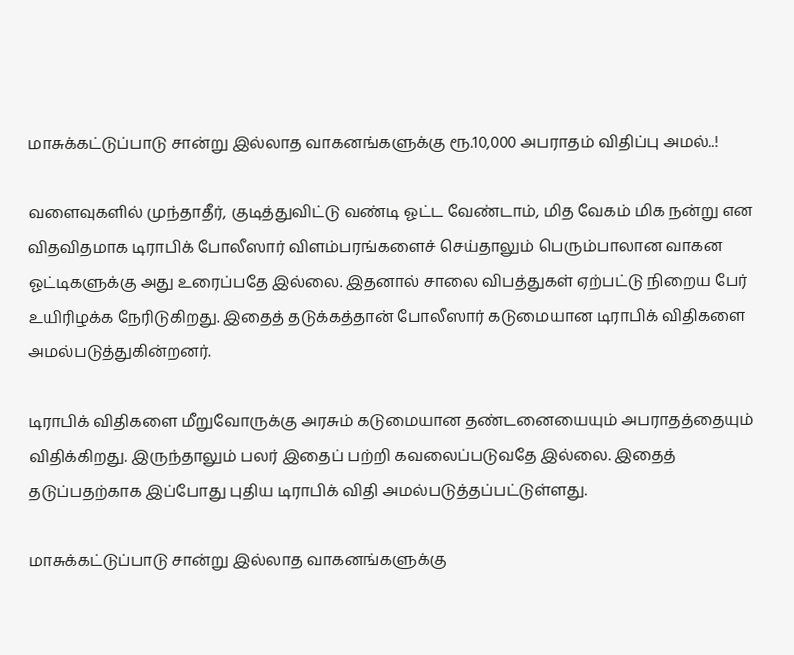மாசுக்கட்டுப்பாடு சான்று இல்லாத வாகனங்களுக்கு ரூ.10,000 அபராதம் விதிப்பு அமல்..!

வளைவுகளில் முந்தாதீர், குடித்துவிட்டு வண்டி ஓட்ட வேண்டாம், மித வேகம் மிக நன்று என விதவிதமாக டிராபிக் போலீஸார் விளம்பரங்களைச் செய்தாலும் பெரும்பாலான வாகன ஓட்டிகளுக்கு அது உரைப்பதே இல்லை. இதனால் சாலை விபத்துகள் ஏற்பட்டு நிறைய பேர் உயிரிழக்க நேரிடுகிறது. இதைத் தடுக்கத்தான் போலீஸார் கடுமையான டிராபிக் விதிகளை அமல்படுத்துகின்றனர்.

டிராபிக் விதிகளை மீறுவோருக்கு அரசும் கடுமையான தண்டனையையும் அபராதத்தையும் விதிக்கிறது. இருந்தாலும் பலர் இதைப் பற்றி கவலைப்படுவதே இல்லை. இதைத் தடுப்பதற்காக இப்போது புதிய டிராபிக் விதி அமல்படுத்தப்பட்டுள்ளது.

மாசுக்கட்டுப்பாடு சான்று இல்லாத வாகனங்களுக்கு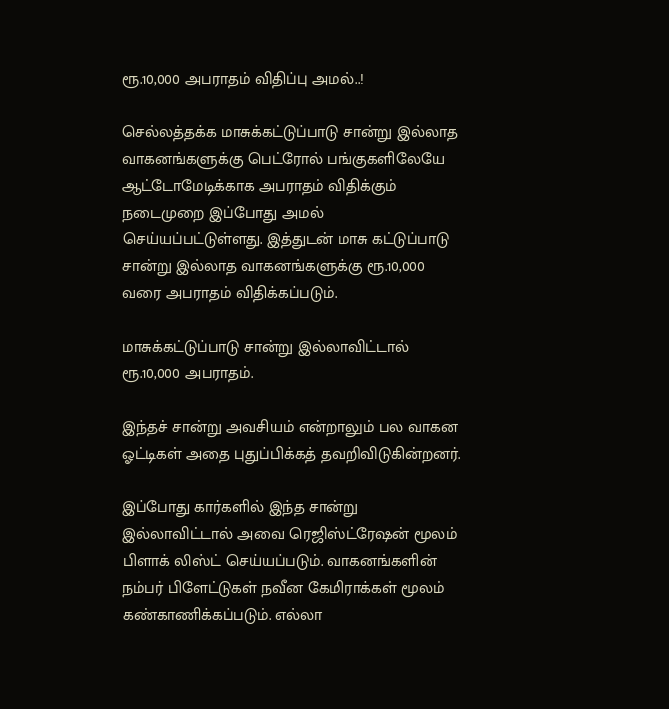ரூ.10,000 அபராதம் விதிப்பு அமல்..!

செல்லத்தக்க மாசுக்கட்டுப்பாடு சான்று இல்லாத வாகனங்களுக்கு பெட்ரோல் பங்குகளிலேயே ஆட்டோமேடிக்காக அபராதம் விதிக்கும் நடைமுறை இப்போது அமல் செய்யப்பட்டுள்ளது. இத்துடன் மாசு கட்டுப்பாடு சான்று இல்லாத வாகனங்களுக்கு ரூ.10,000 வரை அபராதம் விதிக்கப்படும்.

மாசுக்கட்டுப்பாடு சான்று இல்லாவிட்டால் ரூ.10,000 அபராதம்.

இந்தச் சான்று அவசியம் என்றாலும் பல வாகன ஓட்டிகள் அதை புதுப்பிக்கத் தவறிவிடுகின்றனர்.

இப்போது கார்களில் இந்த சான்று இல்லாவிட்டால் அவை ரெஜிஸ்ட்ரேஷன் மூலம் பிளாக் லிஸ்ட் செய்யப்படும். வாகனங்களின் நம்பர் பிளேட்டுகள் நவீன கேமிராக்கள் மூலம் கண்காணிக்கப்படும். எல்லா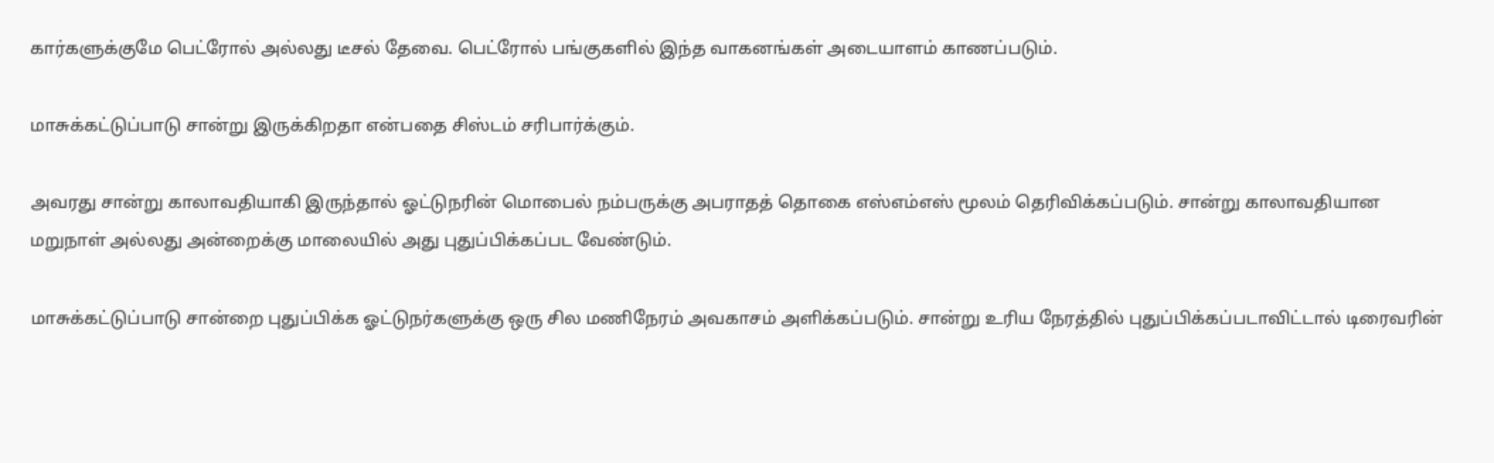கார்களுக்குமே பெட்ரோல் அல்லது டீசல் தேவை. பெட்ரோல் பங்குகளில் இந்த வாகனங்கள் அடையாளம் காணப்படும்.

மாசுக்கட்டுப்பாடு சான்று இருக்கிறதா என்பதை சிஸ்டம் சரிபார்க்கும்.

அவரது சான்று காலாவதியாகி இருந்தால் ஓட்டுநரின் மொபைல் நம்பருக்கு அபராதத் தொகை எஸ்எம்எஸ் மூலம் தெரிவிக்கப்படும். சான்று காலாவதியான மறுநாள் அல்லது அன்றைக்கு மாலையில் அது புதுப்பிக்கப்பட வேண்டும்.

மாசுக்கட்டுப்பாடு சான்றை புதுப்பிக்க ஓட்டுநர்களுக்கு ஒரு சில மணிநேரம் அவகாசம் அளிக்கப்படும். சான்று உரிய நேரத்தில் புதுப்பிக்கப்படாவிட்டால் டிரைவரின்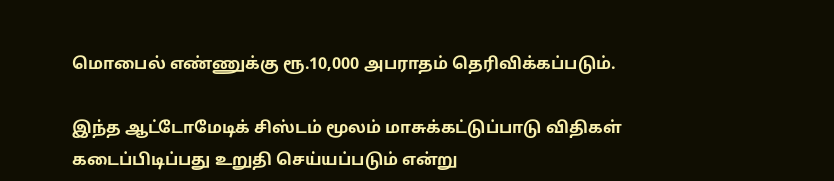மொபைல் எண்ணுக்கு ரூ.10,000 அபராதம் தெரிவிக்கப்படும்.

இந்த ஆட்டோமேடிக் சிஸ்டம் மூலம் மாசுக்கட்டுப்பாடு விதிகள் கடைப்பிடிப்பது உறுதி செய்யப்படும் என்று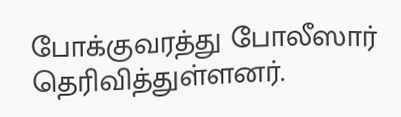போக்குவரத்து போலீஸார் தெரிவித்துள்ளனர்.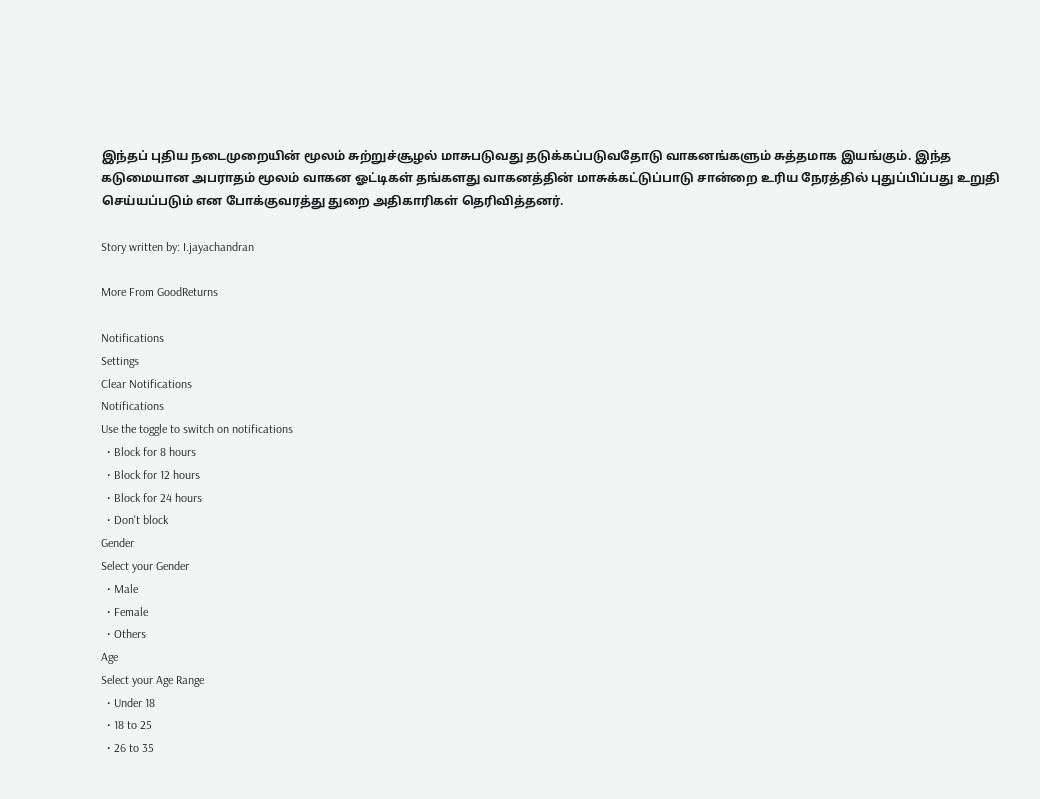இந்தப் புதிய நடைமுறையின் மூலம் சுற்றுச்சூழல் மாசுபடுவது தடுக்கப்படுவதோடு வாகனங்களும் சுத்தமாக இயங்கும். இந்த கடுமையான அபராதம் மூலம் வாகன ஓட்டிகள் தங்களது வாகனத்தின் மாசுக்கட்டுப்பாடு சான்றை உரிய நேரத்தில் புதுப்பிப்பது உறுதி செய்யப்படும் என போக்குவரத்து துறை அதிகாரிகள் தெரிவித்தனர்.

Story written by: I.jayachandran

More From GoodReturns

Notifications
Settings
Clear Notifications
Notifications
Use the toggle to switch on notifications
  • Block for 8 hours
  • Block for 12 hours
  • Block for 24 hours
  • Don't block
Gender
Select your Gender
  • Male
  • Female
  • Others
Age
Select your Age Range
  • Under 18
  • 18 to 25
  • 26 to 35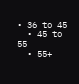• 36 to 45
  • 45 to 55
  • 55+